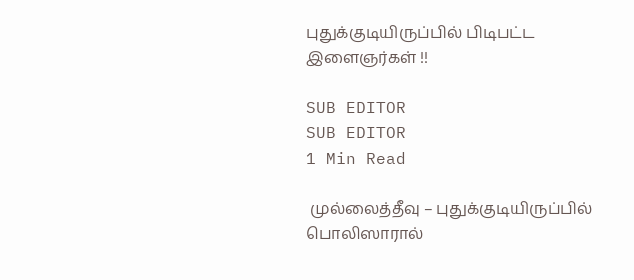புதுக்குடியிருப்பில் பிடிபட்ட இளைஞர்கள் !!

SUB EDITOR
SUB EDITOR
1 Min Read

 முல்லைத்தீவு – புதுக்குடியிருப்பில்  பொலிஸாரால்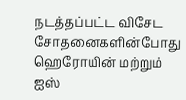நடத்தப்பட்ட விசேட சோதனைகளின்போது ஹெரோயின் மற்றும் ஐஸ்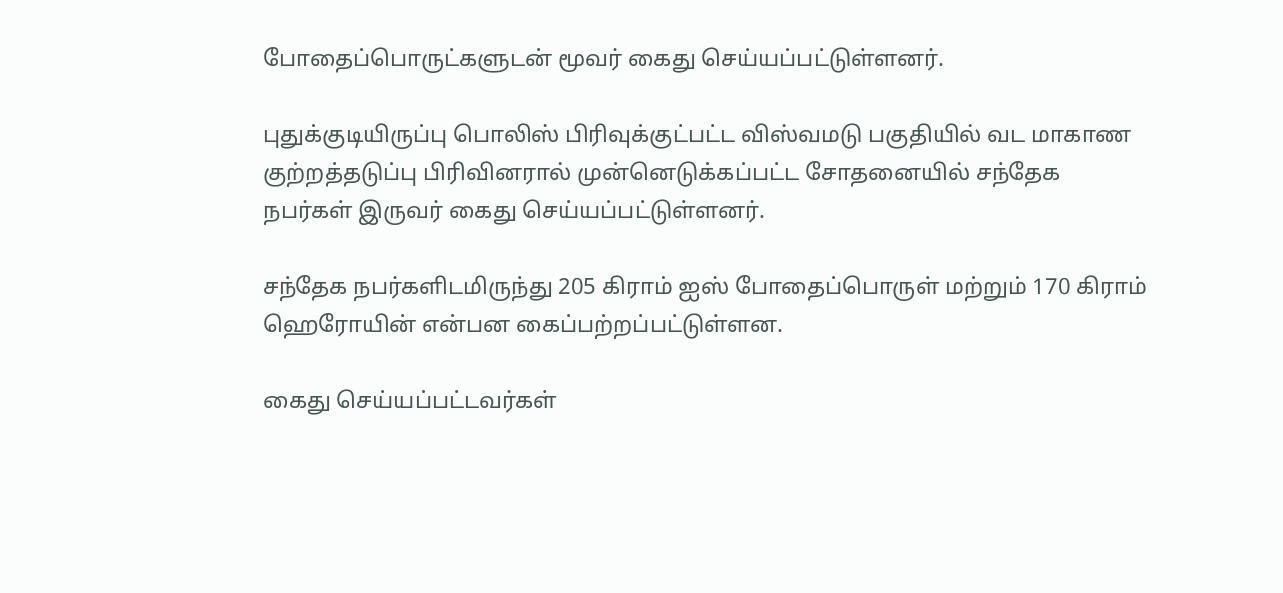போதைப்பொருட்களுடன் மூவர் கைது செய்யப்பட்டுள்ளனர்.

புதுக்குடியிருப்பு பொலிஸ் பிரிவுக்குட்பட்ட விஸ்வமடு பகுதியில் வட மாகாண குற்றத்தடுப்பு பிரிவினரால் முன்னெடுக்கப்பட்ட சோதனையில் சந்தேக நபர்கள் இருவர் கைது செய்யப்பட்டுள்ளனர்.

சந்தேக நபர்களிடமிருந்து 205 கிராம் ஐஸ் போதைப்பொருள் மற்றும் 170 கிராம் ஹெரோயின் என்பன கைப்பற்றப்பட்டுள்ளன.

கைது செய்யப்பட்டவர்கள்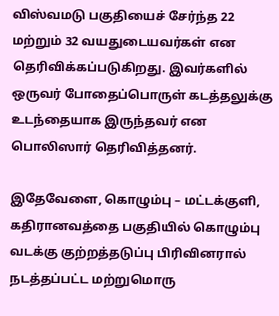விஸ்வமடு பகுதியைச் சேர்ந்த 22 மற்றும் 32 வயதுடையவர்கள் என தெரிவிக்கப்படுகிறது. இவர்களில் ஒருவர் போதைப்பொருள் கடத்தலுக்கு உடந்தையாக இருந்தவர் என பொலிஸார் தெரிவித்தனர்.

இதேவேளை, கொழும்பு – மட்டக்குளி, கதிரானவத்தை பகுதியில் கொழும்பு வடக்கு குற்றத்தடுப்பு பிரிவினரால் நடத்தப்பட்ட மற்றுமொரு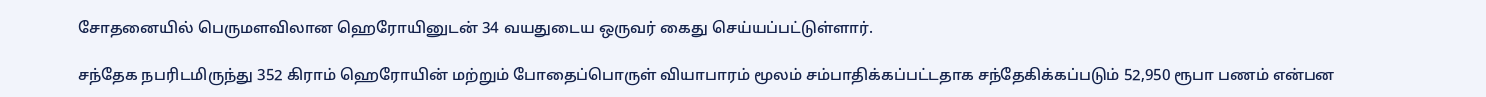சோதனையில் பெருமளவிலான ஹெரோயினுடன் 34 வயதுடைய ஒருவர் கைது செய்யப்பட்டுள்ளார்.

சந்தேக நபரிடமிருந்து 352 கிராம் ஹெரோயின் மற்றும் போதைப்பொருள் வியாபாரம் மூலம் சம்பாதிக்கப்பட்டதாக சந்தேகிக்கப்படும் 52,950 ரூபா பணம் என்பன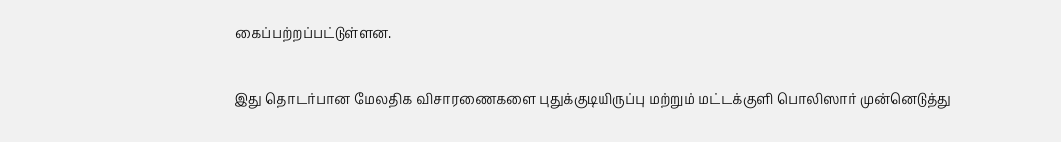கைப்பற்றப்பட்டுள்ளன.

இது தொடர்பான மேலதிக விசாரணைகளை புதுக்குடியிருப்பு மற்றும் மட்டக்குளி பொலிஸார் முன்னெடுத்து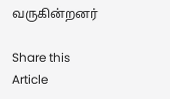வருகின்றனர்

Share this Article